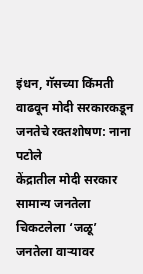इंधन, गॅसच्या किंमती वाढवून मोदी सरकारकडून जनतेचे रक्तशोषण: नाना पटोले
केंद्रातील मोदी सरकार सामान्य जनतेला चिकटलेला ‘जळू’ जनतेला वाऱ्यावर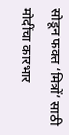सोडून फक्त ‘मित्रों’ साठी मोदींचा कारभार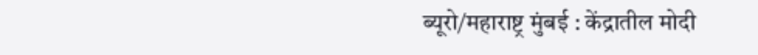ब्यूरो/महाराष्ट्र मुंबई : केंद्रातील मोदी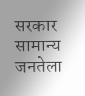सरकार सामान्य जनतेला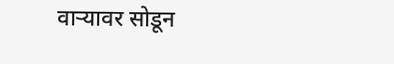वाऱ्यावर सोडून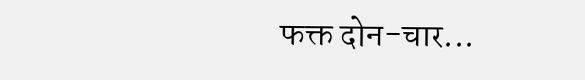फक्त दोन-चार...